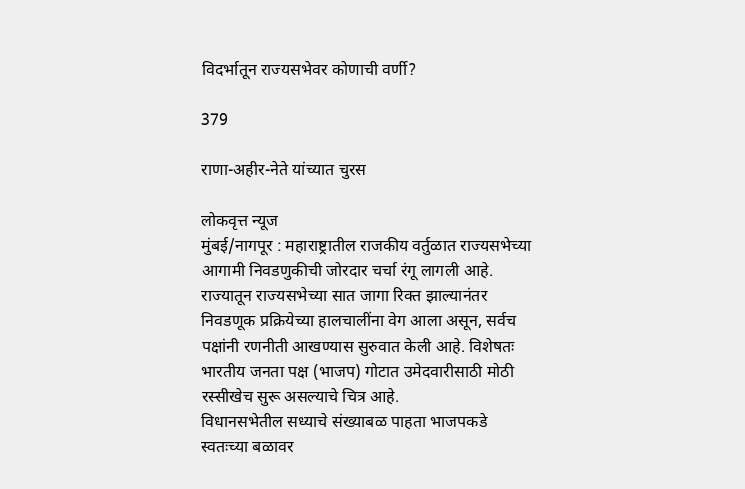विदर्भातून राज्यसभेवर कोणाची वर्णी?

379

राणा-अहीर-नेते यांच्यात चुरस

लोकवृत्त न्यूज
मुंबई/नागपूर : महाराष्ट्रातील राजकीय वर्तुळात राज्यसभेच्या आगामी निवडणुकीची जोरदार चर्चा रंगू लागली आहे. राज्यातून राज्यसभेच्या सात जागा रिक्त झाल्यानंतर निवडणूक प्रक्रियेच्या हालचालींना वेग आला असून, सर्वच पक्षांनी रणनीती आखण्यास सुरुवात केली आहे. विशेषतः भारतीय जनता पक्ष (भाजप) गोटात उमेदवारीसाठी मोठी रस्सीखेच सुरू असल्याचे चित्र आहे.
विधानसभेतील सध्याचे संख्याबळ पाहता भाजपकडे स्वतःच्या बळावर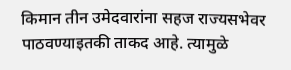किमान तीन उमेदवारांना सहज राज्यसभेवर पाठवण्याइतकी ताकद आहे. त्यामुळे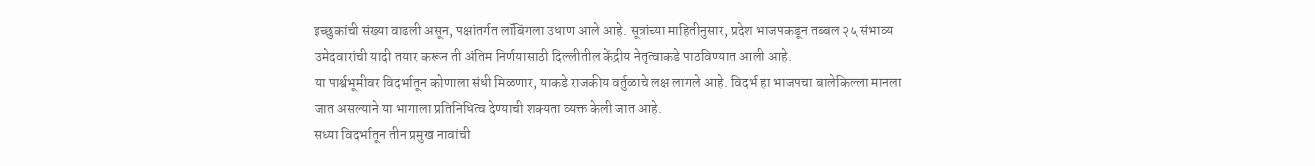इच्छुकांची संख्या वाढली असून, पक्षांतर्गत लॉबिंगला उधाण आले आहे. सूत्रांच्या माहितीनुसार, प्रदेश भाजपकडून तब्बल २५ संभाव्य उमेदवारांची यादी तयार करून ती अंतिम निर्णयासाठी दिल्लीतील केंद्रीय नेतृत्वाकडे पाठविण्यात आली आहे.
या पार्श्वभूमीवर विदर्भातून कोणाला संधी मिळणार, याकडे राजकीय वर्तुळाचे लक्ष लागले आहे. विदर्भ हा भाजपचा बालेकिल्ला मानला जात असल्याने या भागाला प्रतिनिधित्व देण्याची शक्यता व्यक्त केली जात आहे.
सध्या विदर्भातून तीन प्रमुख नावांची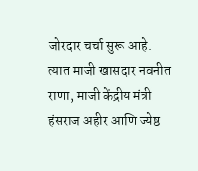जोरदार चर्चा सुरू आहे. त्यात माजी खासदार नवनीत राणा, माजी केंद्रीय मंत्री हंसराज अहीर आणि ज्येष्ठ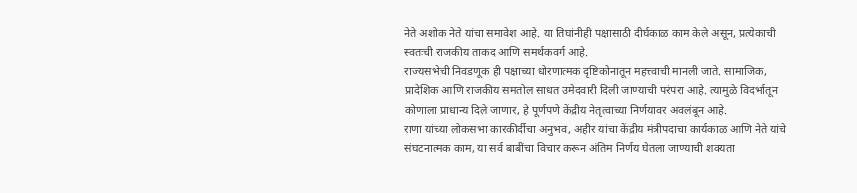नेते अशोक नेते यांचा समावेश आहे. या तिघांनीही पक्षासाठी दीर्घकाळ काम केले असून, प्रत्येकाची स्वतःची राजकीय ताकद आणि समर्थकवर्ग आहे.
राज्यसभेची निवडणूक ही पक्षाच्या धोरणात्मक दृष्टिकोनातून महत्त्वाची मानली जाते. सामाजिक, प्रादेशिक आणि राजकीय समतोल साधत उमेदवारी दिली जाण्याची परंपरा आहे. त्यामुळे विदर्भातून कोणाला प्राधान्य दिले जाणार, हे पूर्णपणे केंद्रीय नेतृत्वाच्या निर्णयावर अवलंबून आहे.
राणा यांच्या लोकसभा कारकीर्दीचा अनुभव, अहीर यांचा केंद्रीय मंत्रीपदाचा कार्यकाळ आणि नेते यांचे संघटनात्मक काम, या सर्व बाबींचा विचार करून अंतिम निर्णय घेतला जाण्याची शक्यता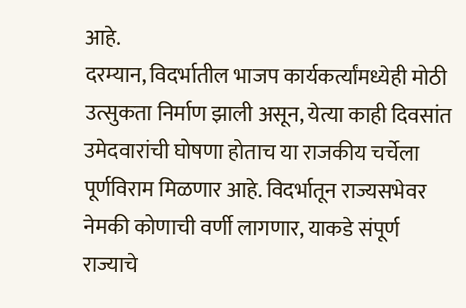आहे.
दरम्यान, विदर्भातील भाजप कार्यकर्त्यांमध्येही मोठी उत्सुकता निर्माण झाली असून, येत्या काही दिवसांत उमेदवारांची घोषणा होताच या राजकीय चर्चेला पूर्णविराम मिळणार आहे. विदर्भातून राज्यसभेवर नेमकी कोणाची वर्णी लागणार, याकडे संपूर्ण राज्याचे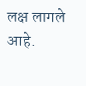लक्ष लागले आहे.